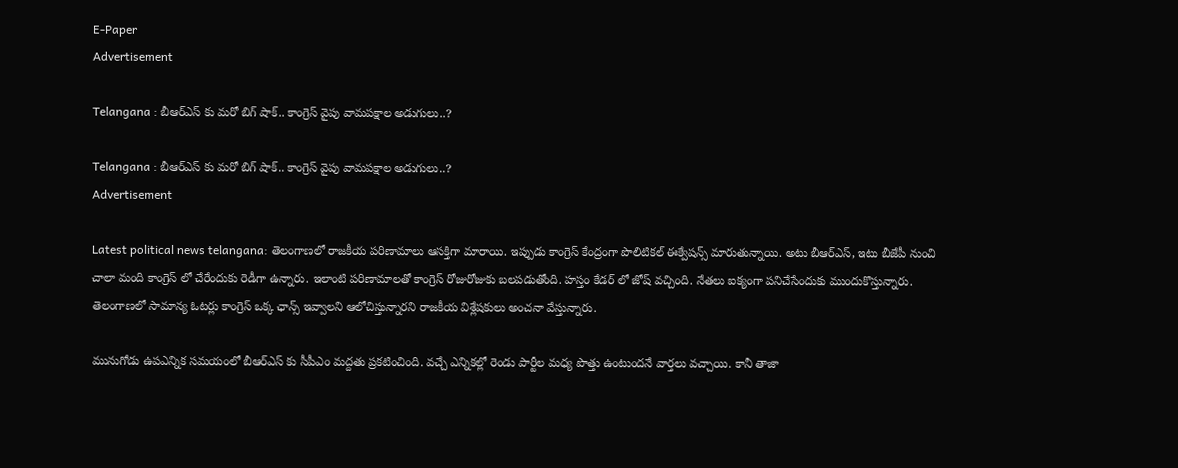E-Paper
Advertisement

Telangana : బీఆర్ఎస్ కు మరో బిగ్ షాక్.. కాంగ్రెస్ వైపు వామపక్షాల అడుగులు..?

Telangana : బీఆర్ఎస్ కు మరో బిగ్ షాక్.. కాంగ్రెస్ వైపు వామపక్షాల అడుగులు..?
Advertisement

Latest political news telangana: తెలంగాణలో రాజకీయ పరిణామాలు ఆసక్తిగా మారాయి. ఇప్పుడు కాంగ్రెస్ కేంద్రంగా పొలిటికల్ ఈక్వేషన్స్ మారుతున్నాయి. అటు బీఆర్ఎస్, ఇటు బీజేపీ నుంచి చాలా మంది కాంగ్రెస్ లో చేరేందుకు రెడీగా ఉన్నారు. ఇలాంటి పరిణామాలతో కాంగ్రెస్ రోజురోజుకు బలపడుతోంది. హస్తం కేడర్ లో జోష్ వచ్చింది. నేతలు ఐక్యంగా పనిచేసేందుకు ముందుకొస్తున్నారు. తెలంగాణలో సామాన్య ఓటర్లు కాంగ్రెస్ ఒక్క ఛాన్స్ ఇవ్వాలని ఆలోచిస్తున్నారని రాజకీయ విశ్లేషకులు అంచనా వేస్తున్నారు.

మునుగోడు ఉపఎన్నిక సమయంలో బీఆర్ఎస్ కు సీపీఎం మద్దతు ప్రకటించింది. వచ్చే ఎన్నికల్లో రెండు పార్టీల మధ్య పొత్తు ఉంటుందనే వార్తలు వచ్చాయి. కానీ తాజా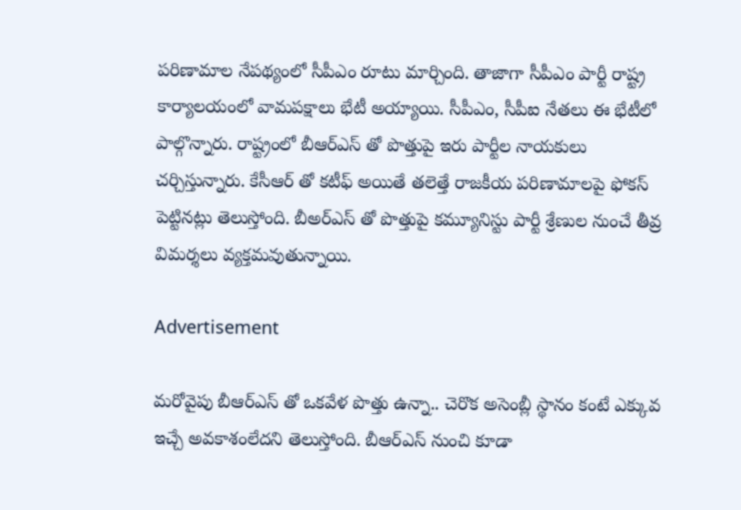పరిణామాల నేపథ్యంలో సీపీఎం రూటు మార్చింది. తాజాగా సీపీఎం పార్టీ రాష్ట్ర కార్యాలయంలో వామపక్షాలు భేటీ అయ్యాయి. సీపీఎం, సీపీఐ నేతలు ఈ భేటీలో పాల్గొన్నారు. రాష్ట్రంలో బీఆర్ఎస్ తో పొత్తుపై ఇరు పార్టీల నాయకులు చర్చిస్తున్నారు. కేసీఆర్ తో కటీఫ్ అయితే తలెత్తే రాజకీయ పరిణామాలపై ఫోకస్ పెట్టినట్లు తెలుస్తోంది. బీఅర్ఎస్ తో పొత్తుపై కమ్యూనిస్టు పార్టీ శ్రేణుల నుంచే తీవ్ర విమర్శలు వ్యక్తమవుతున్నాయి.

Advertisement

మరోవైపు బీఆర్ఎస్ తో ఒకవేళ పొత్తు ఉన్నా.. చెరొక అసెంబ్లీ స్థానం కంటే ఎక్కువ ఇచ్చే అవకాశంలేదని తెలుస్తోంది. బీఆర్ఎస్ నుంచి కూడా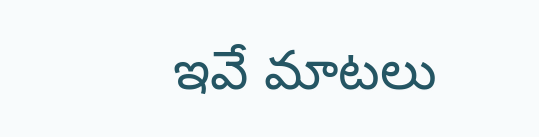ఇవే మాటలు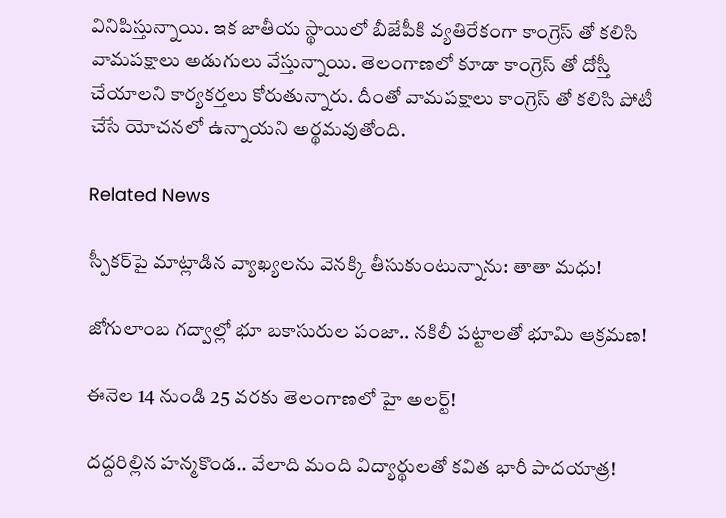వినిపిస్తున్నాయి. ఇక జాతీయ స్థాయిలో బీజేపీకి వ్యతిరేకంగా కాంగ్రెస్ తో కలిసి వామపక్షాలు అడుగులు వేస్తున్నాయి. తెలంగాణలో కూడా కాంగ్రెస్ తో దోస్తీ చేయాలని కార్యకర్తలు కోరుతున్నారు. దీంతో వామపక్షాలు కాంగ్రెస్ తో కలిసి పోటీ చేసే యోచనలో ఉన్నాయని అర్థమవుతోంది.

Related News

స్పీకర్‌పై మాట్లాడిన వ్యాఖ్యలను వెనక్కి తీసుకుంటున్నాను: తాతా మధు!

జోగులాంబ గద్వాల్లో భూ బకాసురుల పంజా.. నకిలీ పట్టాలతో భూమి ఆక్రమణ!

ఈనెల 14 నుండి 25 వరకు తెలంగాణలో హై అలర్ట్!

దద్దరిల్లిన హన్మకొండ.. వేలాది మంది విద్యార్థులతో కవిత భారీ పాదయాత్ర!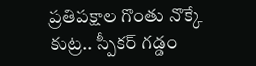ప్రతిపక్షాల గొంతు నొక్కే కుట్ర.. స్పీకర్ గడ్డం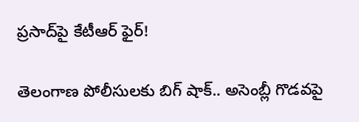ప్రసాద్‌పై కేటీఆర్ ఫైర్!

తెలంగాణ పోలీసులకు బిగ్ షాక్.. అసెంబ్లీ గొడవపై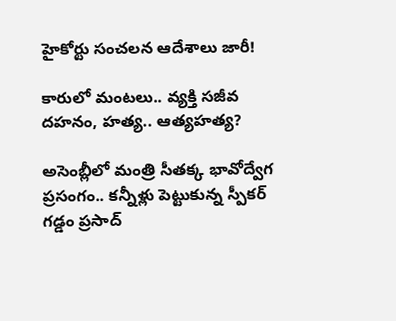హైకోర్టు సంచలన ఆదేశాలు జారీ!

కారులో మంటలు.. వ్యక్తి సజీవ దహనం, హత్య.. ఆత్యహత్య?

అసెంబ్లీలో మంత్రి సీతక్క భావోద్వేగ ప్రసంగం.. కన్నీళ్లు పెట్టుకున్న స్పీకర్ గడ్డం ప్రసాద్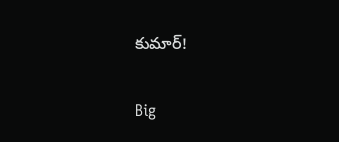కుమార్!

Big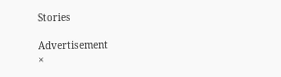Stories

Advertisement
×